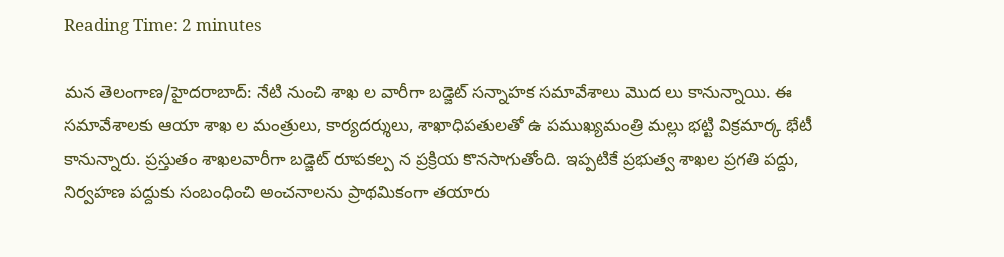Reading Time: 2 minutes

మన తెలంగాణ/హైదరాబాద్: నేటి నుంచి శాఖ ల వారీగా బడ్జెట్ సన్నాహక సమావేశాలు మొద లు కానున్నాయి. ఈ సమావేశాలకు ఆయా శాఖ ల మంత్రులు, కార్యదర్శులు, శాఖాధిపతులతో ఉ పముఖ్యమంత్రి మల్లు భట్టి విక్రమార్క భేటీ కానున్నారు. ప్రస్తుతం శాఖలవారీగా బడ్జెట్ రూపకల్ప న ప్రక్రియ కొనసాగుతోంది. ఇప్పటికే ప్రభుత్వ శాఖల ప్రగతి పద్దు, నిర్వహణ పద్దుకు సంబంధించి అంచనాలను ప్రాథమికంగా తయారు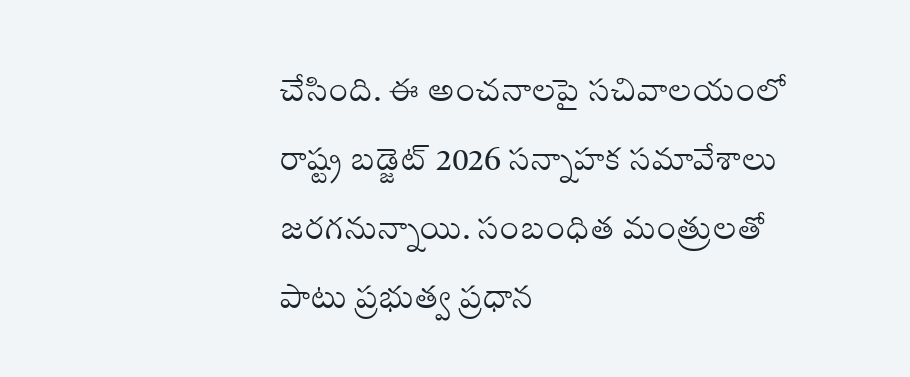చేసింది. ఈ అంచనాలపై సచివాలయంలో రాష్ట్ర బడ్జెట్ 2026 సన్నాహక సమావేశాలు జరగనున్నాయి. సంబంధిత మంత్రులతో పాటు ప్రభుత్వ ప్రధాన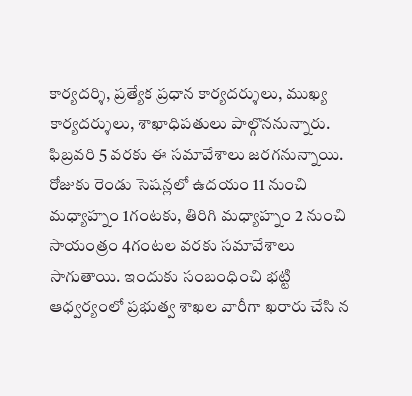కార్యదర్శి, ప్రత్యేక ప్రధాన కార్యదర్శులు, ముఖ్య కార్యదర్శులు, శాఖాధిపతులు పాల్గొననున్నారు. ఫిబ్రవరి 5 వరకు ఈ సమావేశాలు జరగనున్నాయి. రోజుకు రెండు సెషన్లలో ఉదయం 11 నుంచి మధ్యాహ్నం 1గంటకు, తిరిగి మధ్యాహ్నం 2 నుంచి సాయంత్రం 4గంటల వరకు సమావేశాలు సాగుతాయి. ఇందుకు సంబంధించి భట్టి ఆధ్వర్యంలో ప్రభుత్వ శాఖల వారీగా ఖరారు చేసి న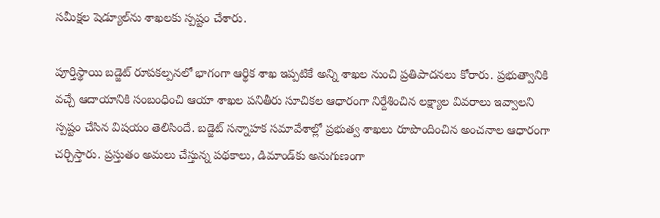సమీక్షల షెడ్యూల్‌ను శాఖలకు స్పష్టం చేశారు.

పూర్తిస్థాయి బడ్జెట్ రూపకల్పనలో భాగంగా ఆర్థిక శాఖ ఇప్పటికే అన్ని శాఖల నుంచి ప్రతిపాదనలు కోరారు. ప్రభుత్వానికి వచ్చే ఆదాయానికి సంబంధించి ఆయా శాఖల పనితీరు సూచికల ఆధారంగా నిర్దేశించిన లక్ష్యాల వివరాలు ఇవ్వాలని స్పష్టం చేసిన విషయం తెలిసిందే. బడ్జెట్ సన్నాహక సమావేశాల్లో ప్రభుత్వ శాఖలు రూపొందించిన అంచనాల ఆధారంగా చర్చిస్తారు. ప్రస్తుతం అమలు చేస్తున్న పథకాలు, డిమాండ్‌కు అనుగుణంగా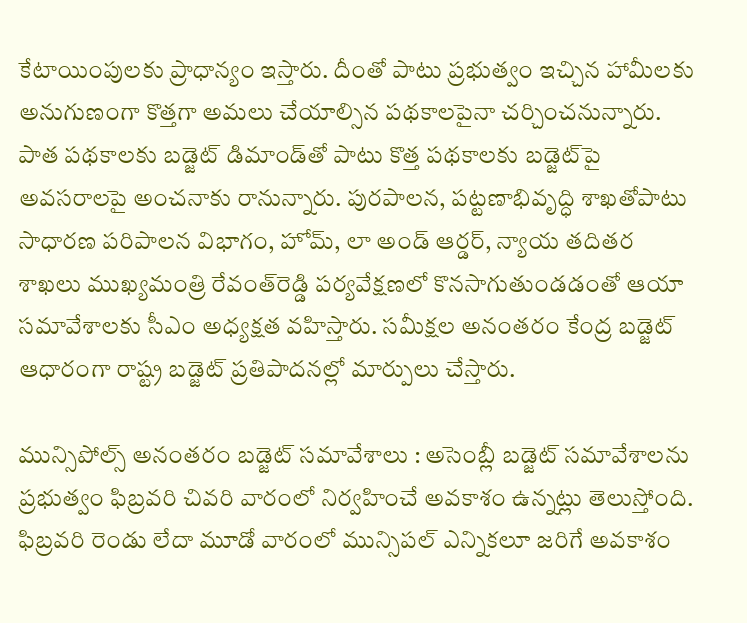కేటాయింపులకు ప్రాధాన్యం ఇస్తారు. దీంతో పాటు ప్రభుత్వం ఇచ్చిన హామీలకు అనుగుణంగా కొత్తగా అమలు చేయాల్సిన పథకాలపైనా చర్చించనున్నారు. పాత పథకాలకు బడ్జెట్ డిమాండ్‌తో పాటు కొత్త పథకాలకు బడ్జెట్‌పై అవసరాలపై అంచనాకు రానున్నారు. పురపాలన, పట్టణాభివృద్ధి శాఖతోపాటు సాధారణ పరిపాలన విభాగం, హోమ్, లా అండ్ ఆర్డర్, న్యాయ తదితర శాఖలు ముఖ్యమంత్రి రేవంత్‌రెడ్డి పర్యవేక్షణలో కొనసాగుతుండడంతో ఆయా సమావేశాలకు సీఎం అధ్యక్షత వహిస్తారు. సమీక్షల అనంతరం కేంద్ర బడ్జెట్ ఆధారంగా రాష్ట్ర బడ్జెట్ ప్రతిపాదనల్లో మార్పులు చేస్తారు.

మున్సిపోల్స్ అనంతరం బడ్జెట్ సమావేశాలు : అసెంబ్లీ బడ్జెట్ సమావేశాలను ప్రభుత్వం ఫిబ్రవరి చివరి వారంలో నిర్వహించే అవకాశం ఉన్నట్లు తెలుస్తోంది. ఫిబ్రవరి రెండు లేదా మూడో వారంలో మున్సిపల్ ఎన్నికలూ జరిగే అవకాశం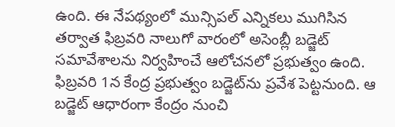ఉంది. ఈ నేపథ్యంలో మున్సిపల్ ఎన్నికలు ముగిసిన తర్వాత ఫిబ్రవరి నాలుగో వారంలో అసెంబ్లీ బడ్జెట్ సమావేశాలను నిర్వహించే ఆలోచనలో ప్రభుత్వం ఉంది. ఫిబ్రవరి 1న కేంద్ర ప్రభుత్వం బడ్జెట్‌ను ప్రవేశ పెట్టనుంది. ఆ బడ్జెట్ ఆధారంగా కేంద్రం నుంచి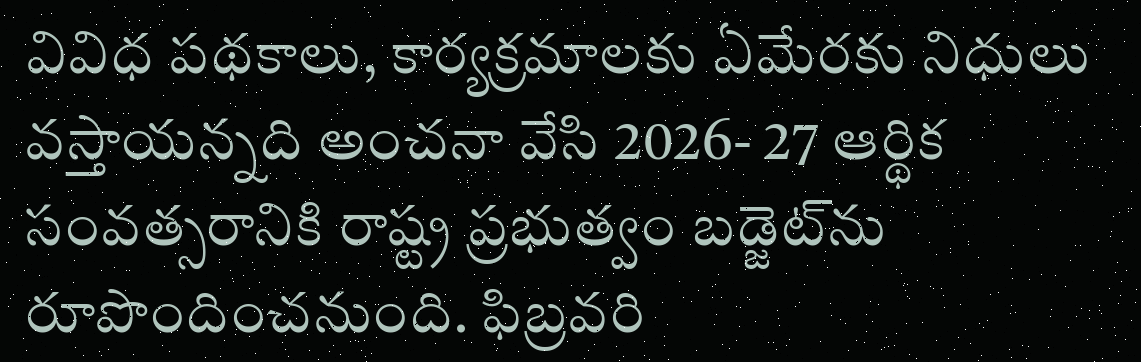వివిధ పథకాలు, కార్యక్రమాలకు ఏమేరకు నిధులు వస్తాయన్నది అంచనా వేసి 2026- 27 ఆర్థిక సంవత్సరానికి రాష్ట్ర ప్రభుత్వం బడ్జెట్‌ను రూపొందించనుంది. ఫిబ్రవరి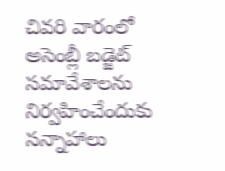చివరి వారంలో అసెంబ్లీ బడ్జెట్ సమావేశాలను నిర్వహించేందుకు సన్నాహాలు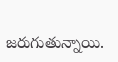జరుగుతున్నాయి.